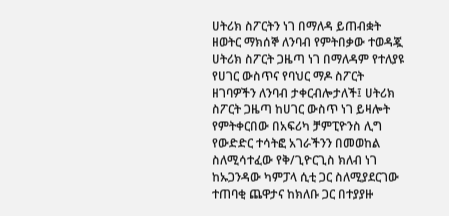ሀትሪክ ስፖርትን ነገ በማለዳ ይጠብቋት ዘወትር ማክሰኞ ለንባብ የምትበቃው ተወዳጇ ሀትሪክ ስፖርት ጋዜጣ ነገ በማለዳም የተለያዩ የሀገር ውስጥና የባህር ማዶ ስፖርት ዘገባዎችን ለንባብ ታቀርብሎታለች፤ ሀትሪክ ስፖርት ጋዜጣ ከሀገር ውስጥ ነገ ይዛሎት የምትቀርበው በአፍሪካ ቻምፒዮንስ ሊግ የውድድር ተሳትፎ አገራችንን በመወከል ስለሚሳተፈው የቅ/ጊዮርጊስ ክለብ ነገ ከኡጋንዳው ካምፓላ ሲቲ ጋር ስለሚያደርገው ተጠባቂ ጨዋታና ከክለቡ ጋር በተያያዙ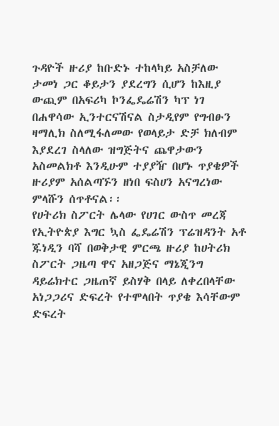ጉዳዮች ዙሪያ ከቡድኑ ተከላካይ አስቻለው ታመነ ጋር ቆይታን ያደረግን ሲሆን ከእዚያ ውጪም በአፍሪካ ኮንፌዴሬሽን ካፕ ነገ በሐዋሳው ኢንተርናሽናል ስታዲየም የግብፁን ዛማሊክ ስለሚፋለመው የወላይታ ድቻ ክለብም እያደረገ ስላለው ዝግጅትና ጨዋታውን አስመልክቶ እንዲሁም ተያያዥ በሆኑ ጥያቄዎች ዙሪያም አሰልጣኙን ዘነበ ፍስሀን አናግረነው ምላሹን ሰጥቶናል፡፡
የሀትሪክ ስፖርት ሌላው የሀገር ውስጥ መረጃ የኢትዮጵያ እግር ኳስ ፌዴሬሽን ፕሬዝዳንት አቶ ጁነዲን ባሻ በወቅታዊ ምርጫ ዙሪያ ከሀትሪክ ስፖርት ጋዜጣ ዋና አዘጋጅና ማኔጂንግ ዳይሬክተር ጋዜጠኛ ይስሃቅ በላይ ለቀረበላቸው አነጋጋሪና ድፍረት የተሞላበት ጥያቄ እሳቸውም ድፍረት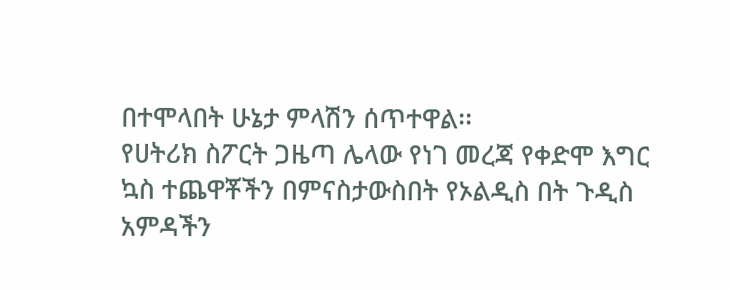በተሞላበት ሁኔታ ምላሽን ሰጥተዋል፡፡
የሀትሪክ ስፖርት ጋዜጣ ሌላው የነገ መረጃ የቀድሞ እግር ኳስ ተጨዋቾችን በምናስታውስበት የኦልዲስ በት ጉዲስ አምዳችን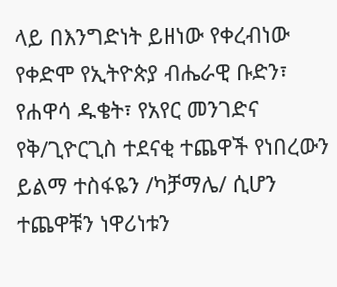ላይ በእንግድነት ይዘነው የቀረብነው የቀድሞ የኢትዮጵያ ብሔራዊ ቡድን፣ የሐዋሳ ዱቄት፣ የአየር መንገድና የቅ/ጊዮርጊስ ተደናቂ ተጨዋች የነበረውን ይልማ ተስፋዬን /ካቻማሌ/ ሲሆን ተጨዋቹን ነዋሪነቱን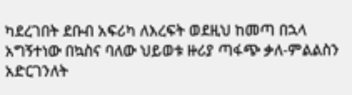ካደረገበት ደቡብ አፍሪካ ለእረፍት ወደዚህ ከመጣ በኋላ አግኝተነው በኳስና ባለው ህይወቱ ዙሪያ ጣፋጭ ቃለ-ምልልስን አድርገንለት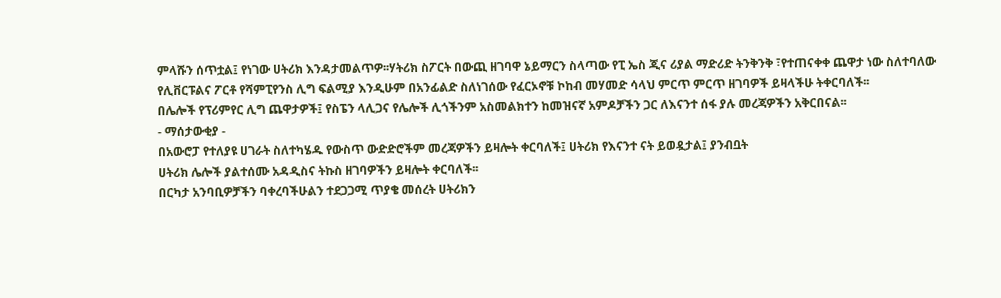ምላሹን ሰጥቷል፤ የነገው ሀትሪክ እንዳታመልጥዎ፡፡ሃትሪክ ስፖርት በውጪ ዘገባዋ ኔይማርን ስላጣው የፒ ኤስ ጂና ሪያል ማድሪድ ትንቅንቅ ፣የተጠናቀቀ ጨዋታ ነው ስለተባለው የሊቨርፑልና ፖርቶ የሻምፒየንስ ሊግ ፍልሚያ እንዲሁም በአንፊልድ ስለነገሰው የፈርኦኖቹ ኮከብ መሃመድ ሳላህ ምርጥ ምርጥ ዘገባዎች ይዛላችሁ ትቀርባለች፡፡
በሌሎች የፕሪምየር ሊግ ጨዋታዎች፤ የስፔን ላሊጋና የሌሎች ሊጎችንም አስመልክተን ከመዝናኛ አምዶቻችን ጋር ለእናንተ ሰፋ ያሉ መረጃዎችን አቅርበናል፡፡
- ማሰታውቂያ -
በአውሮፓ የተለያዩ ሀገራት ስለተካሄዱ የውስጥ ውድድሮችም መረጃዎችን ይዛሎት ቀርባለች፤ ሀትሪክ የእናንተ ናት ይወዷታል፤ ያንብቧት
ሀትሪክ ሌሎች ያልተሰሙ አዳዲስና ትኩስ ዘገባዎችን ይዛሎት ቀርባለች፡፡
በርካታ አንባቢዎቻችን ባቀረባችሁልን ተደጋጋሚ ጥያቄ መሰረት ሀትሪክን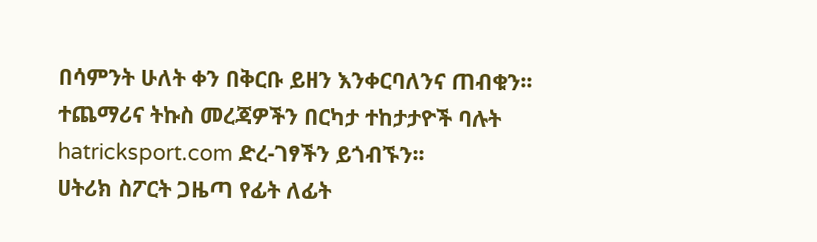በሳምንት ሁለት ቀን በቅርቡ ይዘን እንቀርባለንና ጠብቁን፡፡ ተጨማሪና ትኩስ መረጃዎችን በርካታ ተከታታዮች ባሉት hatricksport.com ድረ-ገፃችን ይጎብኙን፡፡
ሀትሪክ ስፖርት ጋዜጣ የፊት ለፊት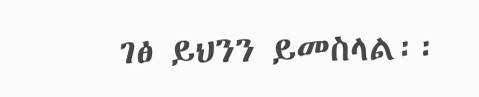ገፅ ይህንን ይመስላል፡፡